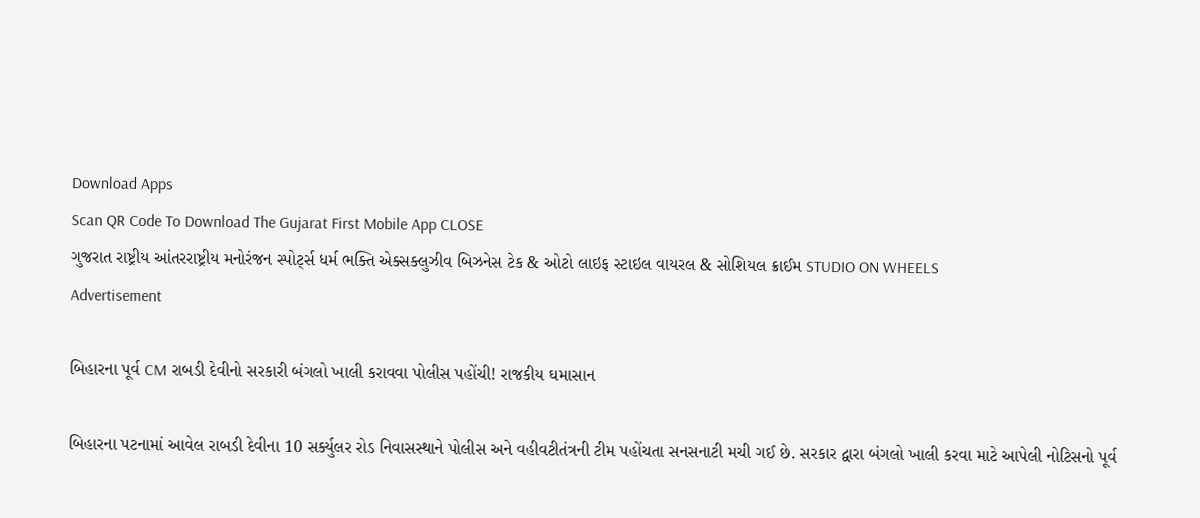Download Apps
Scan QR Code To Download The Gujarat First Mobile App CLOSE
ગુજરાત રાષ્ટ્રીય આંતરરાષ્ટ્રીય મનોરંજન સ્પોર્ટ્સ ધર્મ ભક્તિ એક્સક્લુઝીવ બિઝનેસ ટેક & ઓટો લાઇફ સ્ટાઇલ વાયરલ & સોશિયલ ક્રાઈમ STUDIO ON WHEELS
Advertisement

બિહારના પૂર્વ CM રાબડી દેવીનો સરકારી બંગલો ખાલી કરાવવા પોલીસ પહોંચી! રાજકીય ઘમાસાન

બિહારના પટનામાં આવેલ રાબડી દેવીના 10 સર્ક્યુલર રોડ નિવાસસ્થાને પોલીસ અને વહીવટીતંત્રની ટીમ પહોંચતા સનસનાટી મચી ગઈ છે. સરકાર દ્વારા બંગલો ખાલી કરવા માટે આપેલી નોટિસનો પૂર્વ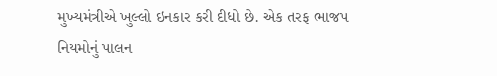મુખ્યમંત્રીએ ખુલ્લો ઇનકાર કરી દીધો છે. એક તરફ ભાજપ નિયમોનું પાલન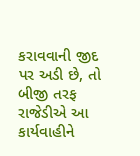કરાવવાની જીદ પર અડી છે, તો બીજી તરફ રાજેડીએ આ કાર્યવાહીને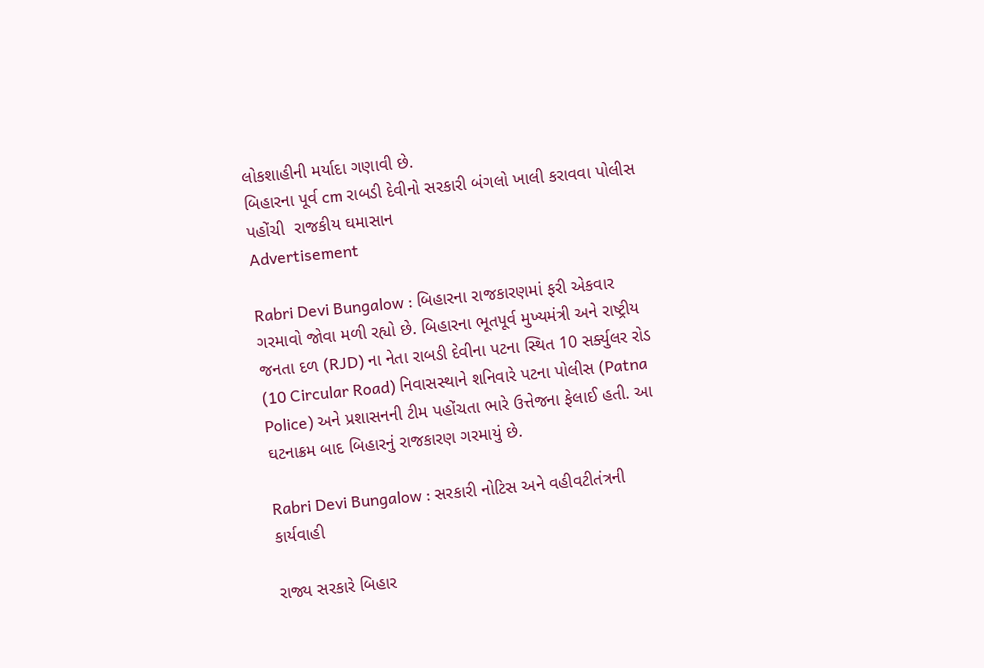લોકશાહીની મર્યાદા ગણાવી છે.
બિહારના પૂર્વ cm રાબડી દેવીનો સરકારી બંગલો ખાલી કરાવવા પોલીસ પહોંચી  રાજકીય ઘમાસાન
Advertisement

Rabri Devi Bungalow : બિહારના રાજકારણમાં ફરી એકવાર ગરમાવો જોવા મળી રહ્યો છે. બિહારના ભૂતપૂર્વ મુખ્યમંત્રી અને રાષ્ટ્રીય જનતા દળ (RJD) ના નેતા રાબડી દેવીના પટના સ્થિત 10 સર્ક્યુલર રોડ (10 Circular Road) નિવાસસ્થાને શનિવારે પટના પોલીસ (Patna Police) અને પ્રશાસનની ટીમ પહોંચતા ભારે ઉત્તેજના ફેલાઈ હતી. આ ઘટનાક્રમ બાદ બિહારનું રાજકારણ ગરમાયું છે.

Rabri Devi Bungalow : સરકારી નોટિસ અને વહીવટીતંત્રની કાર્યવાહી

રાજ્ય સરકારે બિહાર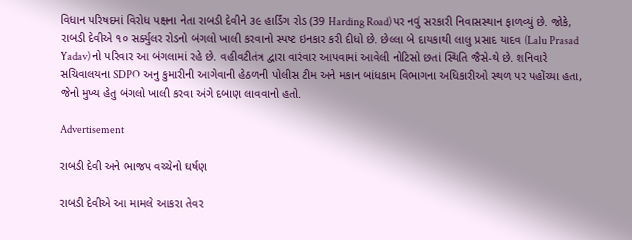વિધાન પરિષદમાં વિરોધ પક્ષના નેતા રાબડી દેવીને ૩૯ હાર્ડિંગ રોડ (39 Harding Road) પર નવું સરકારી નિવાસસ્થાન ફાળવ્યું છે. જોકે, રાબડી દેવીએ ૧૦ સર્ક્યુલર રોડનો બંગલો ખાલી કરવાનો સ્પષ્ટ ઇનકાર કરી દીધો છે. છેલ્લા બે દાયકાથી લાલુ પ્રસાદ યાદવ (Lalu Prasad Yadav) નો પરિવાર આ બંગલામાં રહે છે. વહીવટીતંત્ર દ્વારા વારંવાર આપવામાં આવેલી નોટિસો છતાં સ્થિતિ જૈસે-થે છે. શનિવારે સચિવાલયના SDPO અનુ કુમારીની આગેવાની હેઠળની પોલીસ ટીમ અને મકાન બાંધકામ વિભાગના અધિકારીઓ સ્થળ પર પહોંચ્યા હતા, જેનો મુખ્ય હેતુ બંગલો ખાલી કરવા અંગે દબાણ લાવવાનો હતો.

Advertisement

રાબડી દેવી અને ભાજપ વચ્ચેનો ઘર્ષણ

રાબડી દેવીએ આ મામલે આકરા તેવર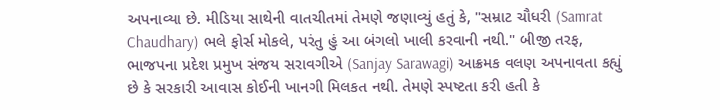અપનાવ્યા છે. મીડિયા સાથેની વાતચીતમાં તેમણે જણાવ્યું હતું કે, "સમ્રાટ ચૌધરી (Samrat Chaudhary) ભલે ફોર્સ મોકલે, પરંતુ હું આ બંગલો ખાલી કરવાની નથી." બીજી તરફ, ભાજપના પ્રદેશ પ્રમુખ સંજય સરાવગીએ (Sanjay Sarawagi) આક્રમક વલણ અપનાવતા કહ્યું છે કે સરકારી આવાસ કોઈની ખાનગી મિલકત નથી. તેમણે સ્પષ્ટતા કરી હતી કે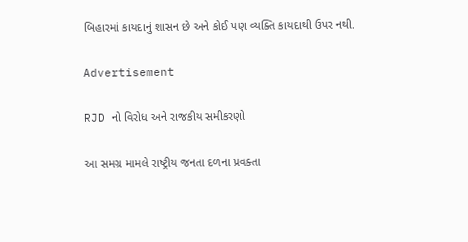બિહારમાં કાયદાનું શાસન છે અને કોઈ પણ વ્યક્તિ કાયદાથી ઉપર નથી.

Advertisement

RJD નો વિરોધ અને રાજકીય સમીકરણો

આ સમગ્ર મામલે રાષ્ટ્રીય જનતા દળના પ્રવક્તા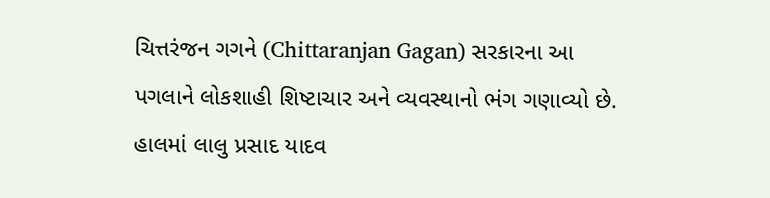ચિત્તરંજન ગગને (Chittaranjan Gagan) સરકારના આ પગલાને લોકશાહી શિષ્ટાચાર અને વ્યવસ્થાનો ભંગ ગણાવ્યો છે. હાલમાં લાલુ પ્રસાદ યાદવ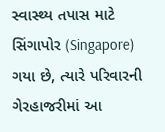સ્વાસ્થ્ય તપાસ માટે સિંગાપોર (Singapore) ગયા છે, ત્યારે પરિવારની ગેરહાજરીમાં આ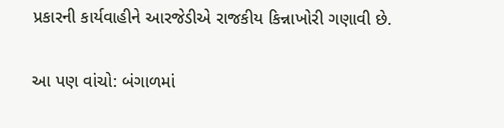પ્રકારની કાર્યવાહીને આરજેડીએ રાજકીય કિન્નાખોરી ગણાવી છે.

આ પણ વાંચો: બંગાળમાં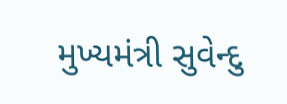મુખ્યમંત્રી સુવેન્દુ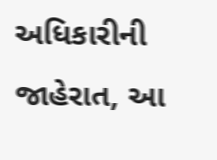અધિકારીની જાહેરાત, આ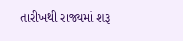તારીખથી રાજ્યમાં શરૂ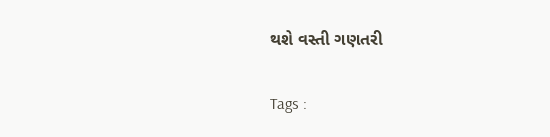થશે વસ્તી ગણતરી

Tags :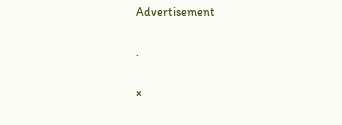Advertisement

.

×